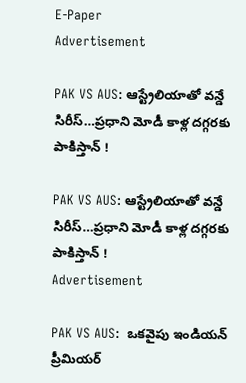E-Paper
Advertisement

PAK VS AUS: ఆస్ట్రేలియాతో వ‌న్డే సిరీస్‌…ప్ర‌ధాని మోడీ కాళ్ల ద‌గ్గ‌ర‌కు పాకిస్తాన్ !

PAK VS AUS: ఆస్ట్రేలియాతో వ‌న్డే సిరీస్‌…ప్ర‌ధాని మోడీ కాళ్ల ద‌గ్గ‌ర‌కు పాకిస్తాన్ !
Advertisement

PAK VS AUS:  ఒకవైపు ఇండియన్ ప్రీమియర్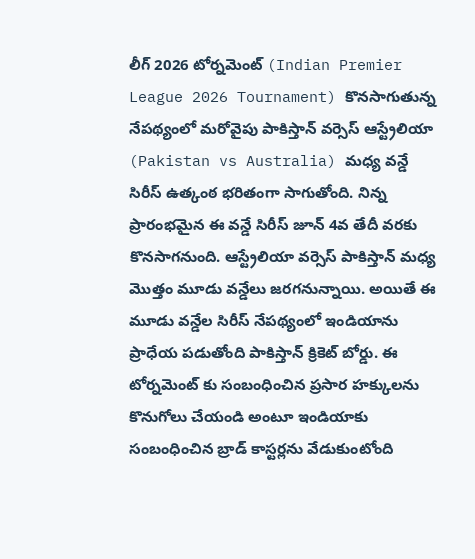లీగ్ 2026 టోర్నమెంట్ (Indian Premier League 2026 Tournament) కొనసాగుతున్న నేపథ్యంలో మరోవైపు పాకిస్తాన్ వర్సెస్ ఆస్ట్రేలియా (Pakistan vs Australia) మధ్య వన్డే సిరీస్ ఉత్కంఠ భరితంగా సాగుతోంది. నిన్న ప్రారంభమైన ఈ వన్డే సిరీస్ జూన్ 4వ తేదీ వరకు కొనసాగనుంది. ఆస్ట్రేలియా వర్సెస్ పాకిస్తాన్ మధ్య మొత్తం మూడు వన్డేలు జరగనున్నాయి. అయితే ఈ మూడు వన్డేల సిరీస్ నేపథ్యంలో ఇండియాను ప్రాధేయ పడుతోంది పాకిస్తాన్ క్రికెట్ బోర్డు. ఈ టోర్నమెంట్ కు సంబంధించిన ప్రసార హక్కులను కొనుగోలు చేయండి అంటూ ఇండియాకు సంబంధించిన బ్రాడ్ కాస్టర్లను వేడుకుంటోంది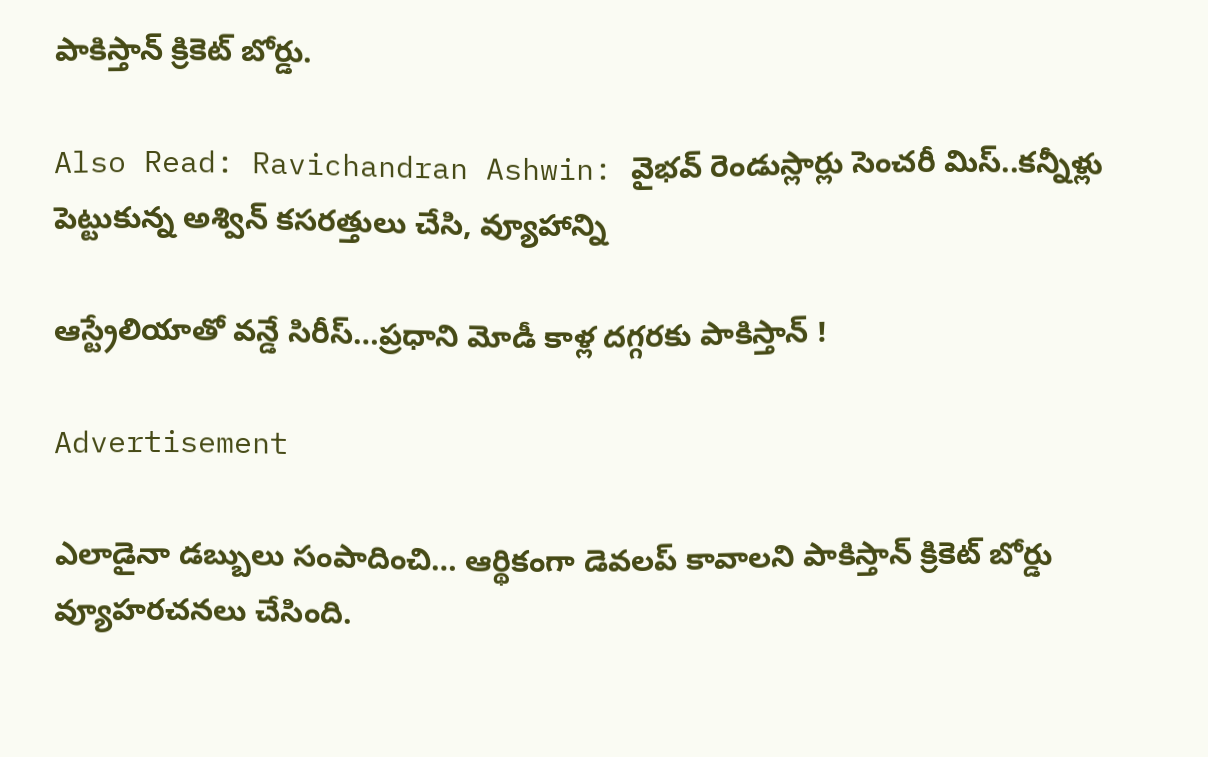పాకిస్తాన్ క్రికెట్ బోర్డు.

Also Read: Ravichandran Ashwin: వైభ‌వ్ రెండుస్లార్లు సెంచ‌రీ మిస్‌..క‌న్నీళ్లు పెట్టుకున్న అశ్విన్‌ కసరత్తులు చేసి, వ్యూహాన్ని

ఆస్ట్రేలియాతో వ‌న్డే సిరీస్‌…ప్ర‌ధాని మోడీ కాళ్ల ద‌గ్గ‌ర‌కు పాకిస్తాన్ !

Advertisement

ఎలాడైనా డబ్బులు సంపాదించి… ఆర్థికంగా డెవలప్ కావాలని పాకిస్తాన్ క్రికెట్ బోర్డు వ్యూహరచనలు చేసింది.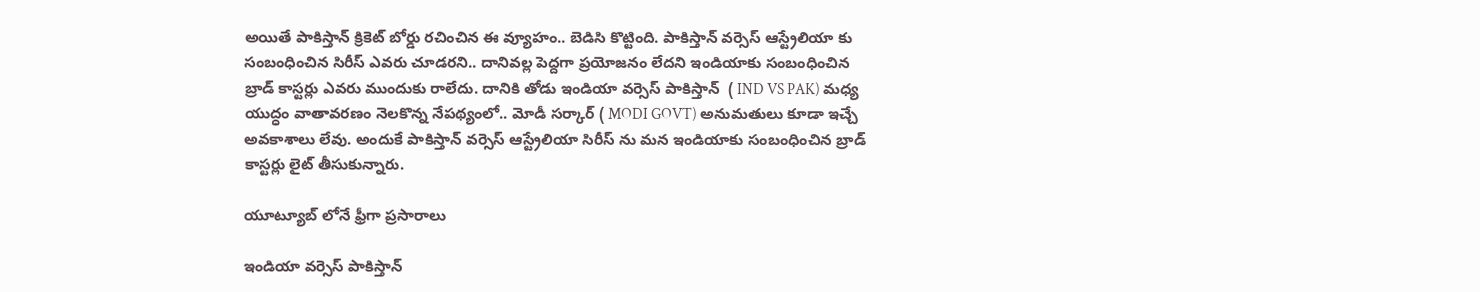అయితే పాకిస్తాన్ క్రికెట్ బోర్డు రచించిన ఈ వ్యూహం.. బెడిసి కొట్టింది. పాకిస్తాన్ వర్సెస్ ఆస్ట్రేలియా కు సంబంధించిన సిరీస్ ఎవరు చూడరని.. దానివల్ల పెద్దగా ప్రయోజనం లేదని ఇండియాకు సంబంధించిన బ్రాడ్ కాస్టర్లు ఎవరు ముందుకు రాలేదు. దానికి తోడు ఇండియా వర్సెస్ పాకిస్తాన్  ( IND VS PAK) మధ్య యుద్ధం వాతావరణం నెలకొన్న నేపథ్యంలో.. మోడీ సర్కార్ ( MODI GOVT) అనుమతులు కూడా ఇచ్చే అవకాశాలు లేవు. అందుకే పాకిస్తాన్ వర్సెస్ ఆస్ట్రేలియా సిరీస్ ను మన ఇండియాకు సంబంధించిన బ్రాడ్ కాస్టర్లు లైట్ తీసుకున్నారు.

యూట్యూబ్ లోనే ఫ్రీగా ప్ర‌సారాలు

ఇండియా వర్సెస్ పాకిస్తాన్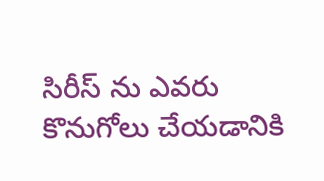సిరీస్ ను ఎవరు కొనుగోలు చేయడానికి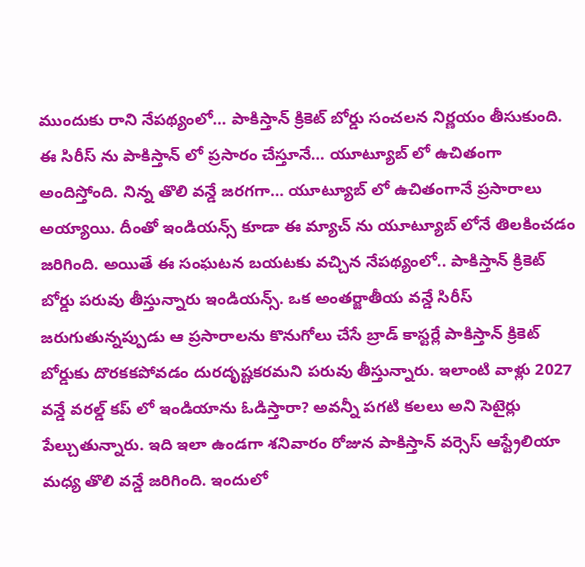ముందుకు రాని నేపథ్యంలో… పాకిస్తాన్ క్రికెట్ బోర్డు సంచలన నిర్ణయం తీసుకుంది. ఈ సిరీస్ ను పాకిస్తాన్ లో ప్రసారం చేస్తూనే… యూట్యూబ్ లో ఉచితంగా అందిస్తోంది. నిన్న తొలి వన్డే జరగగా… యూట్యూబ్ లో ఉచితంగానే ప్రసారాలు అయ్యాయి. దీంతో ఇండియన్స్ కూడా ఈ మ్యాచ్ ను యూట్యూబ్ లోనే తిలకించడం జరిగింది. అయితే ఈ సంఘటన బయటకు వచ్చిన నేపథ్యంలో.. పాకిస్తాన్ క్రికెట్ బోర్డు పరువు తీస్తున్నారు ఇండియన్స్. ఒక అంతర్జాతీయ వన్డే సిరీస్ జరుగుతున్నప్పుడు ఆ ప్రసారాలను కొనుగోలు చేసే బ్రాడ్ కాస్టర్లే పాకిస్తాన్ క్రికెట్ బోర్డుకు దొరకకపోవడం దురదృష్టకరమని పరువు తీస్తున్నారు. ఇలాంటి వాళ్లు 2027 వన్డే వరల్డ్ కప్ లో ఇండియాను ఓడిస్తారా? అవన్నీ పగటి కలలు అని సెటైర్లు పేల్చుతున్నారు. ఇది ఇలా ఉండగా శనివారం రోజున పాకిస్తాన్ వర్సెస్ ఆస్ట్రేలియా మధ్య తొలి వన్డే జరిగింది. ఇందులో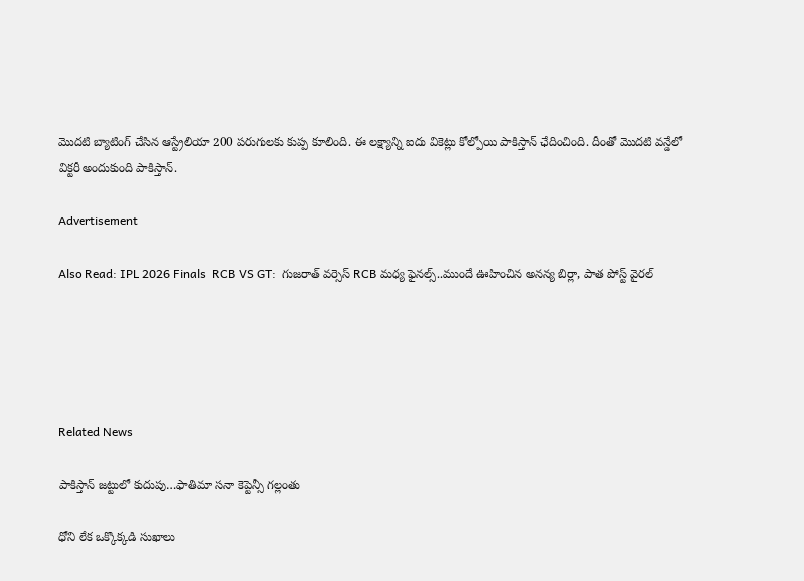మొదటి బ్యాటింగ్ చేసిన ఆస్ట్రేలియా 200 పరుగులకు కుప్ప కూలింది. ఈ లక్ష్యాన్ని ఐదు వికెట్లు కోల్పోయి పాకిస్తాన్ ఛేదించింది. దీంతో మొదటి వన్డేలో విక్టరీ అందుకుంది పాకిస్తాన్.

Advertisement

Also Read: IPL 2026 Finals  RCB VS GT:  గుజ‌రాత్ వ‌ర్సెస్ RCB మ‌ధ్య ఫైన‌ల్స్..ముందే ఊహించిన అన‌న్య బిర్లా, పాత పోస్ట్ వైర‌ల్





Related News

పాకిస్తాన్ జ‌ట్టులో కుదుపు…ఫాతిమా స‌నా కెప్టెన్సీ గ‌ల్లంతు

ధోని లేక ఒక్కొక్క‌డి సుఖాలు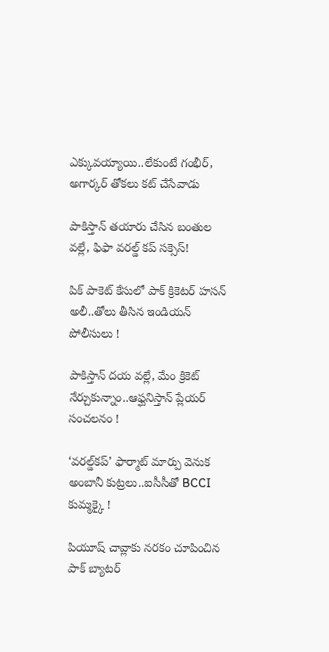ఎక్కువ‌య్యాయి..లేకుంటే గంభీర్‌, అగార్క‌ర్ తోక‌లు క‌ట్ చేసేవాడు

పాకిస్తాన్ త‌యారు చేసిన బంతుల వ‌ల్లే, ఫిఫా వరల్డ్ కప్ స‌క్సెస్!

పిక్ పాకెట్ కేసులో పాక్ క్రికెట‌ర్ హసన్ అలీ..తోలు తీసిన ఇండియ‌న్‌ పోలీసులు !

పాకిస్తాన్ ద‌య వ‌ల్లే, మేం క్రికెట్ నేర్చుకున్నాం..ఆఫ్ఘనిస్తాన్ ప్లేయ‌ర్ సంచ‌ల‌నం !

‘వరల్డ్‌కప్‌’ ఫార్మాట్‌ మార్పు వెనుక అంబానీ కుట్ర‌లు..ఐసీసీతో BCCI కుమ్మ‌క్కై !

పియూష్ చావ్లాకు న‌ర‌కం చూపించిన‌ పాక్ బ్యాట‌ర్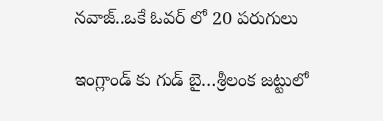న‌వాజ్..ఒకే ఓవ‌ర్ లో 20 ప‌రుగులు

ఇంగ్లాండ్ కు గుడ్ బై…శ్రీలంక జ‌ట్టులో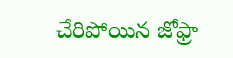చేరిపోయిన జోఫ్రా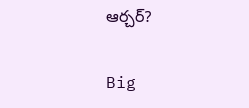ఆర్చ‌ర్‌?

Big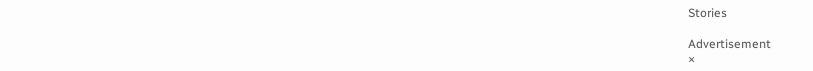Stories

Advertisement
×